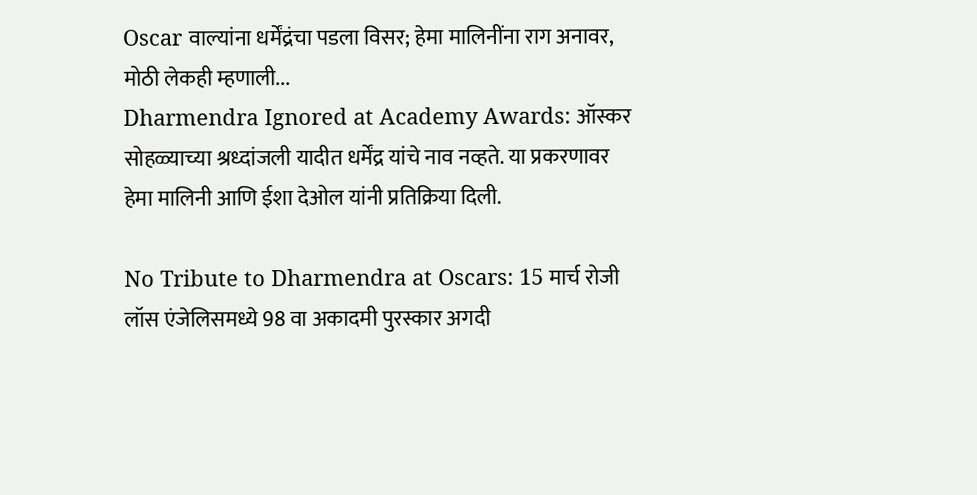Oscar वाल्यांना धर्मेंद्रंचा पडला विसर; हेमा मालिनींना राग अनावर, मोठी लेकही म्हणाली...
Dharmendra Ignored at Academy Awards: ऑस्कर सोहळ्याच्या श्रध्दांजली यादीत धर्मेंद्र यांचे नाव नव्हते. या प्रकरणावर हेमा मालिनी आणि ईशा देओल यांनी प्रतिक्रिया दिली.

No Tribute to Dharmendra at Oscars: 15 मार्च रोजी लॉस एंजेलिसमध्ये 98 वा अकादमी पुरस्कार अगदी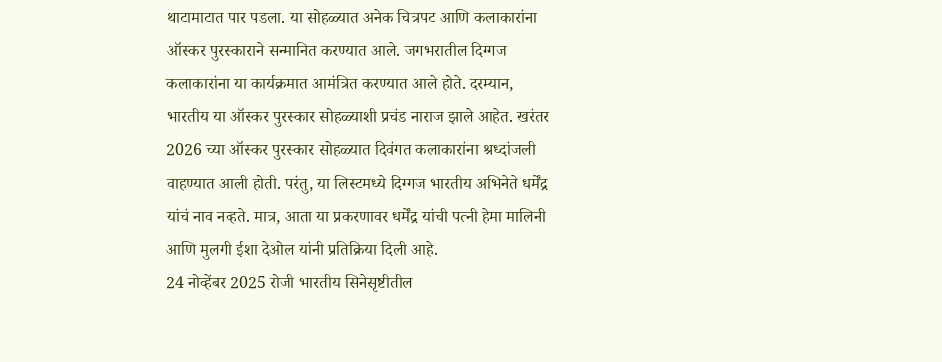थाटामाटात पार पडला. या सोहळ्यात अनेक चित्रपट आणि कलाकारांना ऑस्कर पुरस्काराने सन्मानित करण्यात आले. जगभरातील दिग्गज कलाकारांना या कार्यक्रमात आमंत्रित करण्यात आले होते. दरम्यान, भारतीय या ऑस्कर पुरस्कार सोहळ्याशी प्रचंड नाराज झाले आहेत. खरंतर 2026 च्या ऑस्कर पुरस्कार सोहळ्यात दिवंगत कलाकारांना श्रध्दांजली वाहण्यात आली होती. परंतु, या लिस्टमध्ये दिग्गज भारतीय अभिनेते धर्मेंद्र यांचं नाव नव्हते. मात्र, आता या प्रकरणावर धर्मेंद्र यांची पत्नी हेमा मालिनी आणि मुलगी ईशा देओल यांनी प्रतिक्रिया दिली आहे.
24 नोव्हेंबर 2025 रोजी भारतीय सिनेसृष्टीतील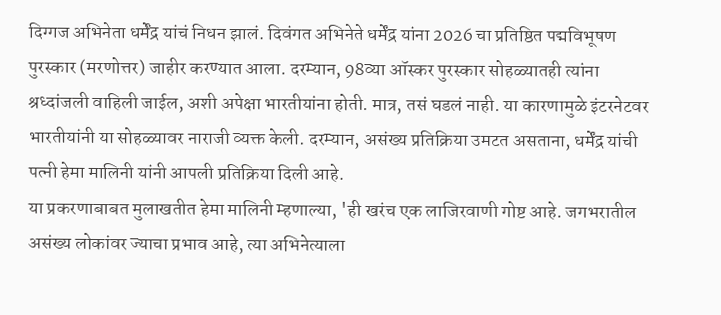दिग्गज अभिनेता धर्मेंद्र यांचं निधन झालं. दिवंगत अभिनेते धर्मेंद्र यांना 2026 चा प्रतिष्ठित पद्मविभूषण पुरस्कार (मरणोत्तर) जाहीर करण्यात आला. दरम्यान, 98व्या ऑस्कर पुरस्कार सोहळ्यातही त्यांना श्रध्दांजली वाहिली जाईल, अशी अपेक्षा भारतीयांना होती. मात्र, तसं घडलं नाही. या कारणामुळे इंटरनेटवर भारतीयांनी या सोहळ्यावर नाराजी व्यक्त केली. दरम्यान, असंख्य प्रतिक्रिया उमटत असताना, धर्मेंद्र यांची पत्नी हेमा मालिनी यांनी आपली प्रतिक्रिया दिली आहे.
या प्रकरणाबाबत मुलाखतीत हेमा मालिनी म्हणाल्या, 'ही खरंच एक लाजिरवाणी गोष्ट आहे. जगभरातील असंख्य लोकांवर ज्याचा प्रभाव आहे, त्या अभिनेत्याला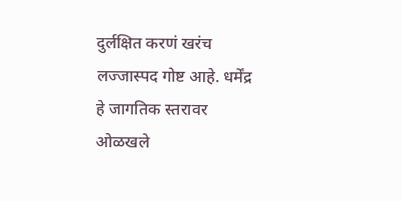दुर्लक्षित करणं खरंच लज्जास्पद गोष्ट आहे. धर्मेंद्र हे जागतिक स्तरावर ओळखले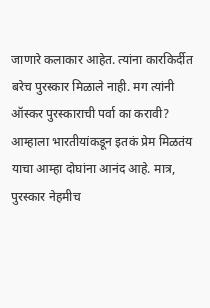जाणारे कलाकार आहेत. त्यांना कारकिर्दीत बरेच पुरस्कार मिळाले नाही. मग त्यांनी ऑस्कर पुरस्काराची पर्वा का करावी? आम्हाला भारतीयांकडून इतकं प्रेम मिळतंय याचा आम्हा दोघांना आनंद आहे. मात्र, पुरस्कार नेहमीच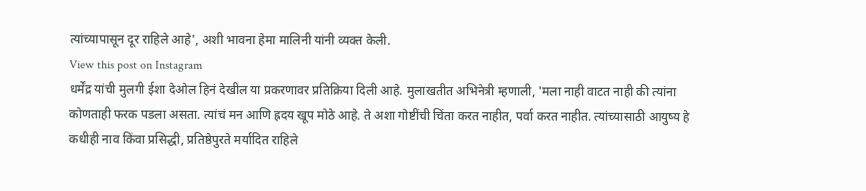त्यांच्यापासून दूर राहिले आहे', अशी भावना हेमा मालिनी यांनी व्यक्त केली.
View this post on Instagram
धर्मेंद्र यांची मुलगी ईशा देओल हिनं देखील या प्रकरणावर प्रतिक्रिया दिली आहे. मुलाखतीत अभिनेत्री म्हणाली, 'मला नाही वाटत नाही की त्यांना कोणताही फरक पडला असता. त्यांचं मन आणि ह्रदय खूप मोठे आहे. ते अशा गोष्टींची चिंता करत नाहीत, पर्वा करत नाहीत. त्यांच्यासाठी आयुष्य हे कधीही नाव किंवा प्रसिद्धी, प्रतिष्ठेपुरते मर्यादित राहिले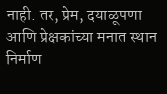नाही. तर, प्रेम, दयाळूपणा आणि प्रेक्षकांच्या मनात स्थान निर्माण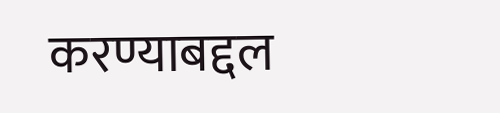करण्याबद्दल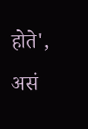होते', असं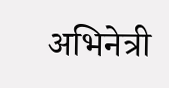अभिनेत्री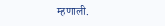म्हणाली.